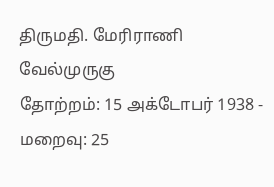திருமதி. மேரிராணி வேல்முருகு
தோற்றம்: 15 அக்டோபர் 1938 - மறைவு: 25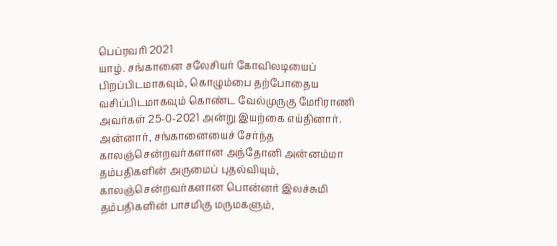பெப்ரவரி 2021
யாழ். சங்கானை சலேசியர் கோவிலடியைப் பிறப்பிடமாகவும், கொழும்பை தற்போதைய வசிப்பிடமாகவும் கொண்ட வேல்முருகு மேரிராணி அவர்கள் 25-0-2021 அன்று இயற்கை எய்தினார்.
அன்னார், சங்கானையைச் சேர்ந்த காலஞ்சென்றவர்களான அந்தோனி அன்னம்மா தம்பதிகளின் அருமைப் புதல்வியும்,
காலஞ்சென்றவர்களான பொன்னர் இலச்சுமி தம்பதிகளின் பாசமிகு மருமகளும்,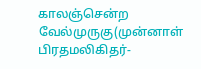காலஞ்சென்ற வேல்முருகு(முன்னாள் பிரதமலிகிதர்-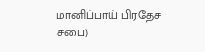மானிப்பாய் பிரதேச சபை)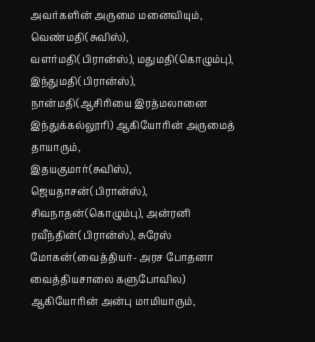அவர்களின் அருமை மனைவியும்,
வெண்மதி(சுவிஸ்), வளர்மதி(பிரான்ஸ்), மதுமதி(கொழும்பு), இந்துமதி(பிரான்ஸ்), நான்மதி(ஆசிரியை இரத்மலானை இந்துக்கல்லூரி) ஆகியோரின் அருமைத் தாயாரும்,
இதயகுமார்(சுவிஸ்), ஜெயதாசன்(பிரான்ஸ்), சிவநாதன்(கொழும்பு), அன்ரனி ரவீந்தின்(பிரான்ஸ்), சுரேஸ் மோகன்(வைத்தியர்- அரச போதனா வைத்தியசாலை களுபோவில) ஆகியோரின் அன்பு மாமியாரும்,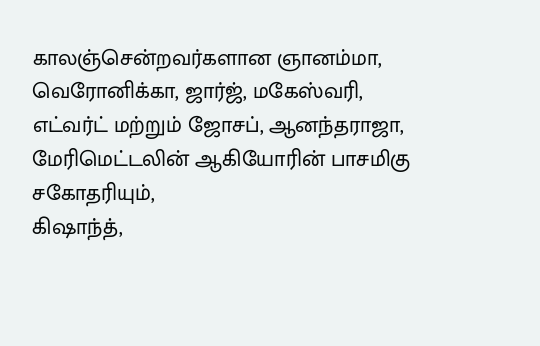காலஞ்சென்றவர்களான ஞானம்மா, வெரோனிக்கா, ஜார்ஜ், மகேஸ்வரி, எட்வர்ட் மற்றும் ஜோசப், ஆனந்தராஜா, மேரிமெட்டலின் ஆகியோரின் பாசமிகு சகோதரியும்,
கிஷாந்த்,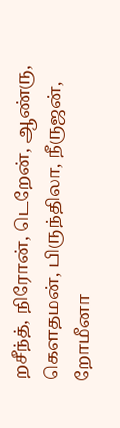றசீந்த், நிரோன், டெறேன், ஆண்ரு, கெளதமன், பிருந்திலா, நீருஜன், றோமீனா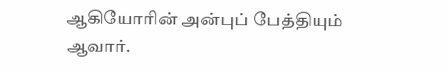ஆகியோரின் அன்புப் பேத்தியும் ஆவார்.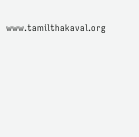www.tamilthakaval.org